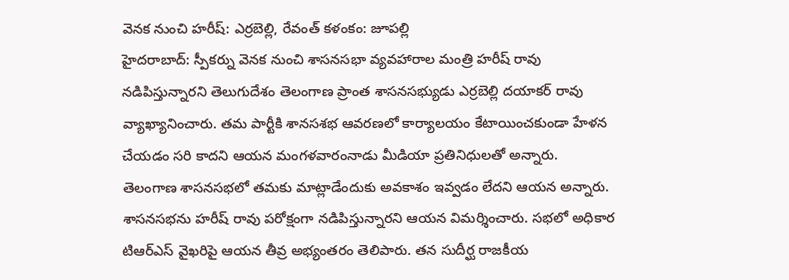వెనక నుంచి హరీష్: ఎర్రబెల్లి, రేవంత్ కళంకం: జూపల్లి
హైదరాబాద్: స్పీకర్ను వెనక నుంచి శాసనసభా వ్యవహారాల మంత్రి హరీష్ రావు నడిపిస్తున్నారని తెలుగుదేశం తెలంగాణ ప్రాంత శాసనసభ్యుడు ఎర్రబెల్లి దయాకర్ రావు వ్యాఖ్యానించారు. తమ పార్టీకి శానసశభ ఆవరణలో కార్యాలయం కేటాయించకుండా హేళన చేయడం సరి కాదని ఆయన మంగళవారంనాడు మీడియా ప్రతినిధులతో అన్నారు. తెలంగాణ శాసనసభలో తమకు మాట్లాడేందుకు అవకాశం ఇవ్వడం లేదని ఆయన అన్నారు.
శాసనసభను హరీష్ రావు పరోక్షంగా నడిపిస్తున్నారని ఆయన విమర్శించారు. సభలో అధికార టిఆర్ఎస్ వైఖరిపై ఆయన తీవ్ర అభ్యంతరం తెలిపారు. తన సుదీర్ఘ రాజకీయ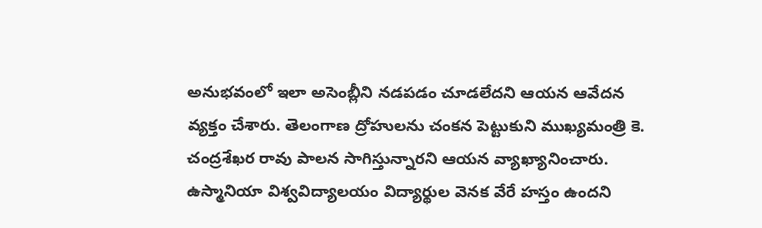అనుభవంలో ఇలా అసెంబ్లీని నడపడం చూడలేదని ఆయన ఆవేదన వ్యక్తం చేశారు. తెలంగాణ ద్రోహులను చంకన పెట్టుకుని ముఖ్యమంత్రి కె. చంద్రశేఖర రావు పాలన సాగిస్తున్నారని ఆయన వ్యాఖ్యానించారు. ఉస్మానియా విశ్వవిద్యాలయం విద్యార్థుల వెనక వేరే హస్తం ఉందని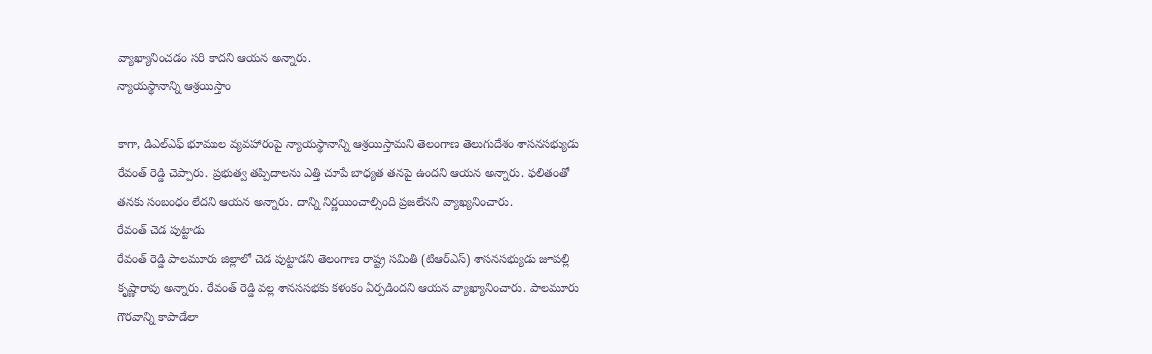వ్యాఖ్యానించడం సరి కాదని ఆయన అన్నారు.
న్యాయస్థానాన్ని ఆశ్రయిస్తాం

కాగా, డిఎల్ఎఫ్ భూముల వ్యవహారంపై న్యాయస్థానాన్ని ఆశ్రయిస్తామని తెలంగాణ తెలుగుదేశం శాసనసభ్యుడు రేవంత్ రెడ్డి చెప్పారు. ప్రభుత్వ తప్పిదాలను ఎత్తి చూపే బాధ్యత తనపై ఉందని ఆయన అన్నారు. ఫలితంతో తనకు సంబంధం లేదని ఆయన అన్నారు. దాన్ని నిర్ణయించాల్సింది ప్రజలేనని వ్యాఖ్యనించారు.
రేవంత్ చెడ పుట్టాడు
రేవంత్ రెడ్డి పాలమూరు జిల్లాలో చెడ పుట్టాడని తెలంగాణ రాష్ట్ర సమితి (టిఆర్ఎస్) శాసనసభ్యుడు జూపల్లి కృష్ణారావు అన్నారు. రేవంత్ రెడ్డి వల్ల శానససభకు కళంకం ఏర్పడిందని ఆయన వ్యాఖ్యానించారు. పాలమూరు గౌరవాన్ని కాపాడేలా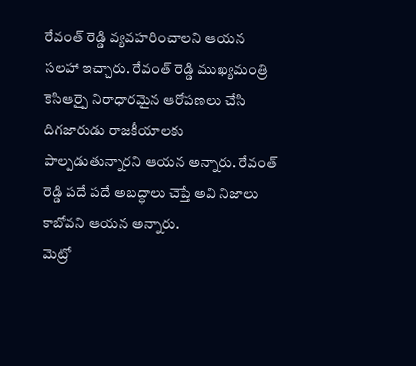రేవంత్ రెడ్డి వ్యవహరించాలని ఆయన సలహా ఇచ్చారు. రేవంత్ రెడ్డి ముఖ్యమంత్రి కెసిఆర్పై నిరాధారమైన ఆరోపణలు చేసి దిగజారుడు రాజకీయాలకు పాల్పడుతున్నారని ఆయన అన్నారు. రేవంత్ రెడ్డి పదే పదే అబద్ధాలు చెప్తే అవి నిజాలు కాబోవని ఆయన అన్నారు.
మెట్రో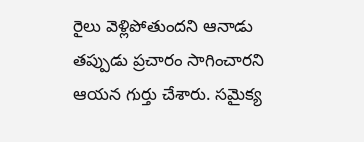రైలు వెళ్లిపోతుందని ఆనాడు తప్పుడు ప్రచారం సాగించారని ఆయన గుర్తు చేశారు. సమైక్య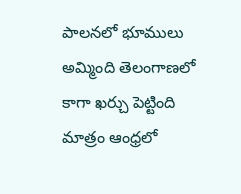పాలనలో భూములు అమ్మింది తెలంగాణలో కాగా ఖర్చు పెట్టింది మాత్రం ఆంధ్రలో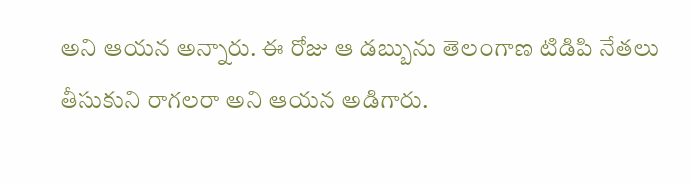అని ఆయన అన్నారు. ఈ రోజు ఆ డబ్బును తెలంగాణ టిడిపి నేతలు తీసుకుని రాగలరా అని ఆయన అడిగారు.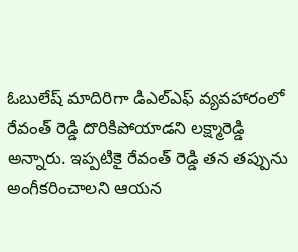ఓబులేష్ మాదిరిగా డిఎల్ఎఫ్ వ్యవహారంలో రేవంత్ రెడ్డి దొరికిపోయాడని లక్ష్మారెడ్డి అన్నారు. ఇప్పటికై రేవంత్ రెడ్డి తన తప్పును అంగీకరించాలని ఆయన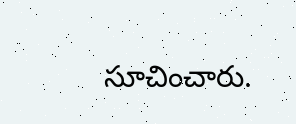సూచించారు.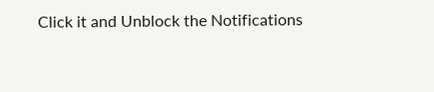Click it and Unblock the Notifications